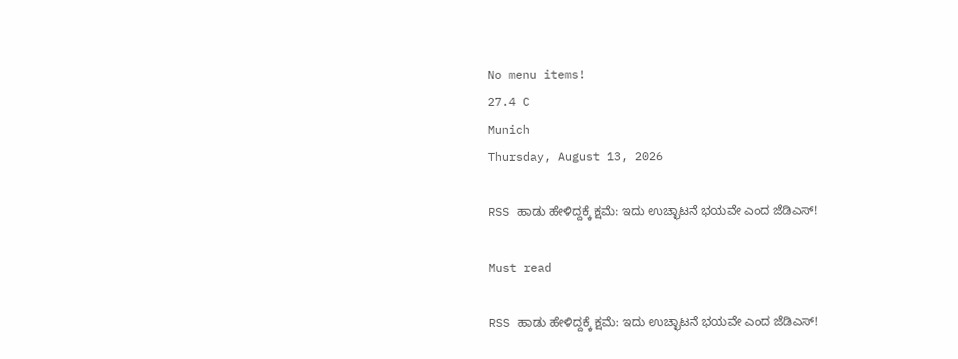No menu items!
27.4 C
Munich
Thursday, August 13, 2026

RSS ಹಾಡು ಹೇಳಿದ್ದಕ್ಕೆ ಕ್ಷಮೆ: ಇದು ಉಚ್ಛಾಟನೆ ಭಯವೇ ಎಂದ ಜೆಡಿಎಸ್!

Must read

RSS ಹಾಡು ಹೇಳಿದ್ದಕ್ಕೆ ಕ್ಷಮೆ: ಇದು ಉಚ್ಛಾಟನೆ ಭಯವೇ ಎಂದ ಜೆಡಿಎಸ್!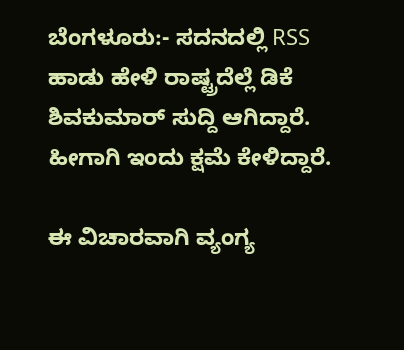ಬೆಂಗಳೂರು:- ಸದನದಲ್ಲಿ RSS ಹಾಡು ಹೇಳಿ ರಾಷ್ಟ್ರದೆಲ್ಲೆ ಡಿಕೆ ಶಿವಕುಮಾರ್ ಸುದ್ದಿ ಆಗಿದ್ದಾರೆ. ಹೀಗಾಗಿ ಇಂದು ಕ್ಷಮೆ ಕೇಳಿದ್ದಾರೆ.

ಈ ವಿಚಾರವಾಗಿ ವ್ಯಂಗ್ಯ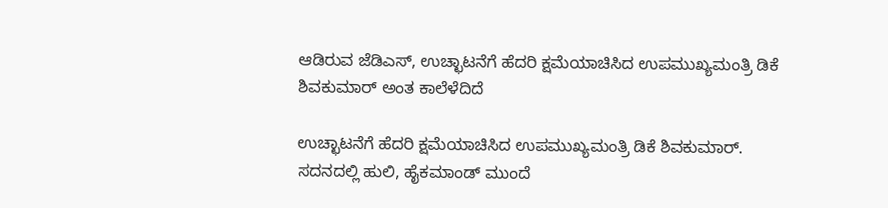ಆಡಿರುವ ಜೆಡಿಎಸ್, ಉಚ್ಛಾಟನೆಗೆ ಹೆದರಿ ಕ್ಷಮೆಯಾಚಿಸಿದ ಉಪಮುಖ್ಯಮಂತ್ರಿ ಡಿಕೆ ಶಿವಕುಮಾರ್ ಅಂತ ಕಾಲೆಳೆದಿದೆ

ಉಚ್ಛಾಟನೆಗೆ ಹೆದರಿ ಕ್ಷಮೆಯಾಚಿಸಿದ ಉಪಮುಖ್ಯಮಂತ್ರಿ ಡಿಕೆ ಶಿವಕುಮಾರ್. ಸದನದಲ್ಲಿ ಹುಲಿ, ಹೈಕಮಾಂಡ್ ಮುಂದೆ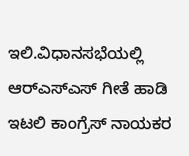ಇಲಿ.ವಿಧಾನಸಭೆಯಲ್ಲಿ ಆರ್‌ಎಸ್‌ಎಸ್ ಗೀತೆ ಹಾಡಿ ಇಟಲಿ ಕಾಂಗ್ರೆಸ್ ನಾಯಕರ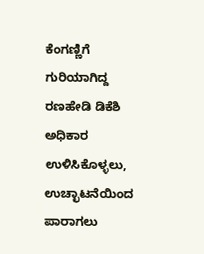ಕೆಂಗಣ್ಣಿಗೆ ಗುರಿಯಾಗಿದ್ದ ರಣಹೇಡಿ ಡಿಕೆಶಿ ಅಧಿಕಾರ ಉಳಿಸಿಕೊಳ್ಳಲು, ಉಚ್ಛಾಟನೆಯಿಂದ ಪಾರಾಗಲು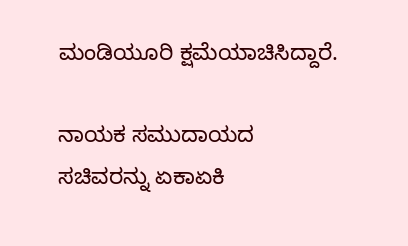ಮಂಡಿಯೂರಿ ಕ್ಷಮೆಯಾಚಿಸಿದ್ದಾರೆ.

ನಾಯಕ ಸಮುದಾಯದ ಸಚಿವರನ್ನು ಏಕಾಏಕಿ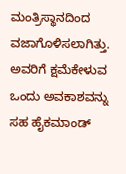ಮಂತ್ರಿಸ್ಥಾನದಿಂದ ವಜಾಗೊಳಿಸಲಾಗಿತ್ತು. ಅವರಿಗೆ ಕ್ಷಮೆಕೇಳುವ ಒಂದು ಅವಕಾಶವನ್ನು ಸಹ ಹೈಕಮಾಂಡ್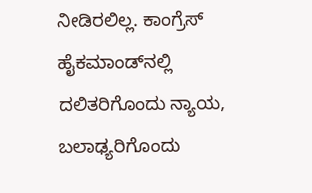ನೀಡಿರಲಿಲ್ಲ. ಕಾಂಗ್ರೆಸ್ ಹೈಕಮಾಂಡ್‌ನಲ್ಲಿ ದಲಿತರಿಗೊಂದು ನ್ಯಾಯ, ಬಲಾಢ್ಯರಿಗೊಂದು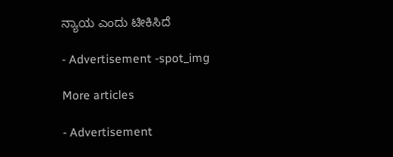ನ್ಯಾಯ ಎಂದು ಟೀಕಿಸಿದೆ

- Advertisement -spot_img

More articles

- Advertisement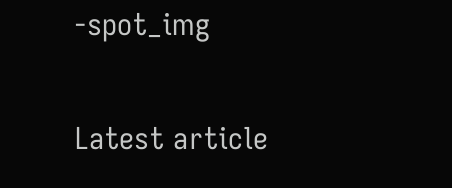-spot_img

Latest article